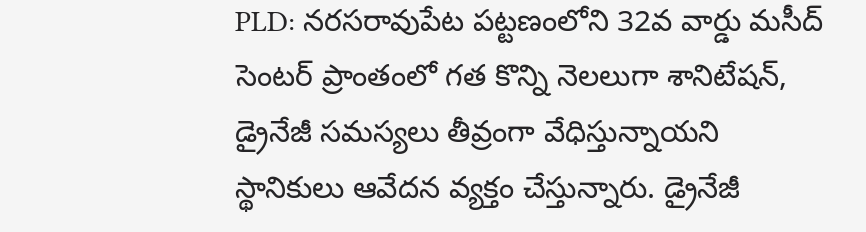PLD: నరసరావుపేట పట్టణంలోని 32వ వార్డు మసీద్ సెంటర్ ప్రాంతంలో గత కొన్ని నెలలుగా శానిటేషన్, డ్రైనేజీ సమస్యలు తీవ్రంగా వేధిస్తున్నాయని స్థానికులు ఆవేదన వ్యక్తం చేస్తున్నారు. డ్రైనేజీ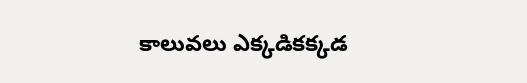కాలువలు ఎక్కడికక్కడ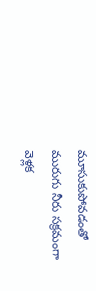మూసుకుపోవడంతో మురుగు నీరు సక్రమంగా వెళ్లక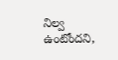నిల్వ ఉంటోందని,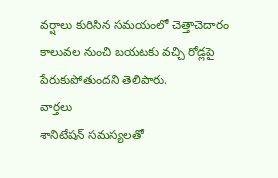వర్షాలు కురిసిన సమయంలో చెత్తాచెదారం కాలువల నుంచి బయటకు వచ్చి రోడ్లపై పేరుకుపోతుందని తెలిపారు.
వార్తలు
శానిటేషన్ సమస్యలతో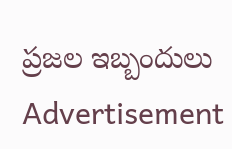ప్రజల ఇబ్బందులు
Advertisement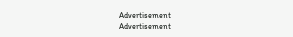Advertisement
Advertisement